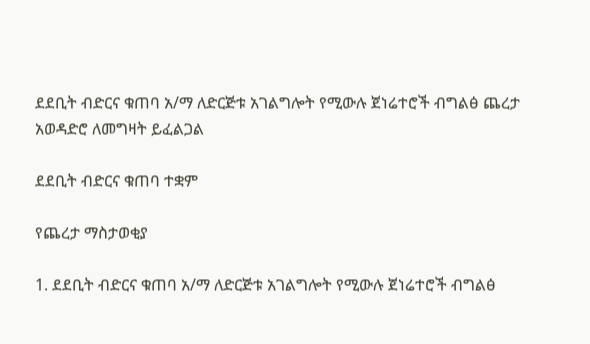ደደቢት ብድርና ቁጠባ አ/ማ ለድርጅቱ አገልግሎት የሚውሉ ጀነሬተሮች ብግልፅ ጨረታ አወዳድሮ ለመግዛት ይፈልጋል

ደደቢት ብድርና ቁጠባ ተቋም

የጨረታ ማስታወቂያ

1. ደደቢት ብድርና ቁጠባ አ/ማ ለድርጅቱ አገልግሎት የሚውሉ ጀነሬተሮች ብግልፅ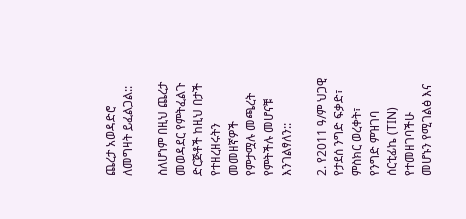ጨረታ አወዳድሮ ለመግዛት ይፈልጋል::

ስለሆነም በዚህ ጨረታ መወዳደር የምትፈልጉ ድርጅቶች ከዚህ በታች የተዘረዘሩትን መመዘኛዎች የምታሟሉ መጫረት የምትችሉ መሆናቹ እንገልፃለን::

2. የ2011 ዓ/ም ህጋዊ የታደሰ ንግድ ፍቃድ፣ ምስክር ወረቀት፣ የንግድ ምዝገባ ሰርቲፊኬ (TIN) የተመዘገባችሁ መሆኑን የሚገልፅ እና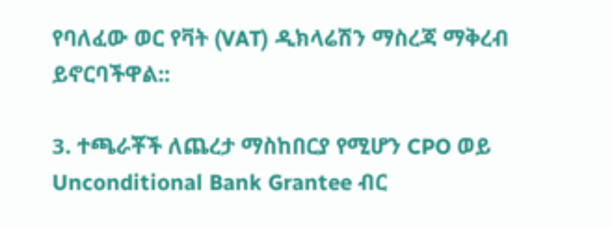የባለፈው ወር የቫት (VAT) ዲክላሬሽን ማስረጃ ማቅረብ ይኖርባችዋል::

3. ተጫራቾች ለጨረታ ማስከበርያ የሚሆን CPO ወይ Unconditional Bank Grantee ብር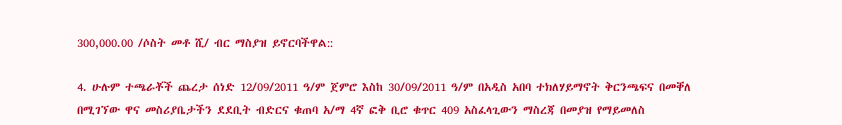300,000.00 /ሶስት መቶ ሺ/ ብር ማስያዝ ይኖርባችዋል::

4. ሁሉም ተጫራቾች ጨረታ ሰነድ 12/09/2011 ዓ/ም ጀምሮ እስከ 30/09/2011 ዓ/ም በአዲስ አበባ ተክለሃይማኖት ቅርንጫፍና በመቐለ በሚገኘው ዋና መስሪያቤታችን ደደቢት ብድርና ቁጠባ አ/ማ 4ኛ ፎቅ ቢሮ ቁጥር 409 አስፈላጊውን ማስረጃ በመያዝ የማይመለስ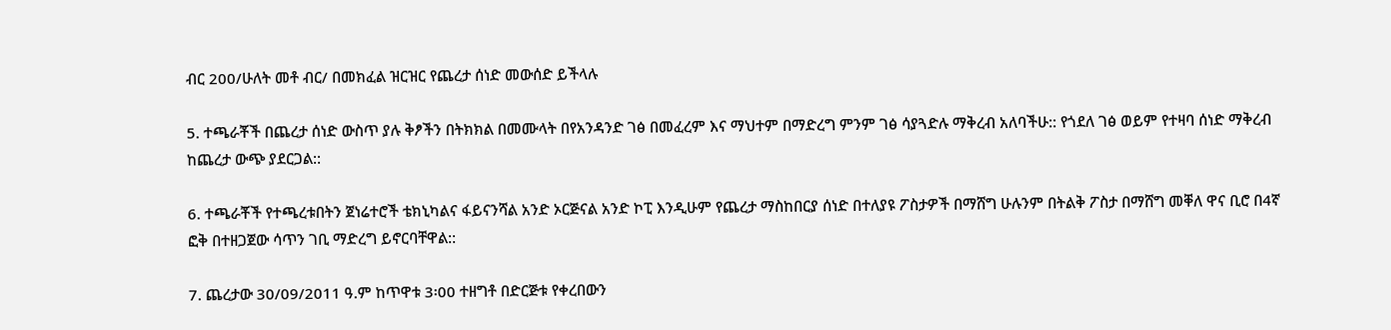ብር 200/ሁለት መቶ ብር/ በመክፈል ዝርዝር የጨረታ ሰነድ መውሰድ ይችላሉ

5. ተጫራቾች በጨረታ ሰነድ ውስጥ ያሉ ቅፆችን በትክክል በመሙላት በየአንዳንድ ገፅ በመፈረም እና ማህተም በማድረግ ምንም ገፅ ሳያጓድሉ ማቅረብ አለባችሁ:: የጎደለ ገፅ ወይም የተዛባ ሰነድ ማቅረብ ከጨረታ ውጭ ያደርጋል::

6. ተጫራቾች የተጫረቱበትን ጀነሬተሮች ቴክኒካልና ፋይናንሻል አንድ ኦርጅናል አንድ ኮፒ እንዲሁም የጨረታ ማስከበርያ ሰነድ በተለያዩ ፖስታዎች በማሸግ ሁሉንም በትልቅ ፖስታ በማሸግ መቐለ ዋና ቢሮ በ4ኛ ፎቅ በተዘጋጀው ሳጥን ገቢ ማድረግ ይኖርባቸዋል::

7. ጨረታው 30/09/2011 ዓ.ም ከጥዋቱ 3፡00 ተዘግቶ በድርጅቱ የቀረበውን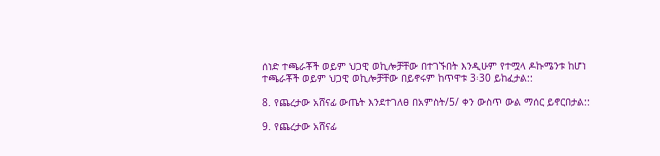ሰነድ ተጫራቾች ወይም ህጋዊ ወኪሎቻቸው በተገኙበት እንዲሁም የተሟላ ዶኩሜንቱ ከሆነ ተጫራቾች ወይም ህጋዊ ወኪሎቻቸው በይኖሩም ከጥዋቱ 3፡30 ይከፈታል::

8. የጨረታው አሸናፊ ውጤት እንደተገለፀ በአምስት/5/ ቀን ውስጥ ውል ማሰር ይኖርበታል::

9. የጨረታው አሸናፊ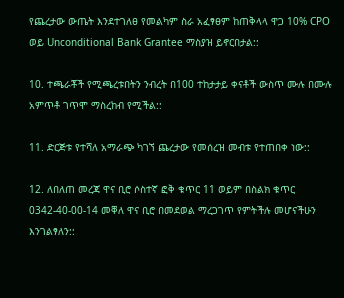የጨረታው ውጤት እንደተገለፀ የመልካም ስራ አፈፃፀም ከጠቅላላ ዋጋ 10% CPO ወይ Unconditional Bank Grantee ማስያዝ ይኖርበታል::

10. ተጫራቾች የሚጫረቱበትን ንብረት በ100 ተከታታይ ቀናቶች ውስጥ ሙሉ በሙሉ አምጥቶ ገጥሞ ማስረከብ የሚችል::

11. ድርጅቱ የተሻለ አማራጭ ካገኘ ጨረታው የመሰረዝ መብቱ የተጠበቀ ነው::

12. ለበለጠ መረጃ ዋና ቢሮ ሶስተኛ ፎቅ ቁጥር 11 ወይም በስልክ ቁጥር 0342-40-00-14 መቐለ ዋና ቢሮ በመደወል ማረጋገጥ የምትችሉ መሆናችሁን እንገልፃለን::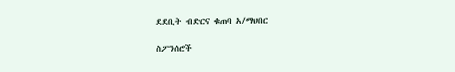ደደቢት ብድርና ቁጠባ አ/ማህበር

ስፖንሰሮች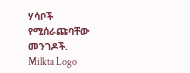ሃሳቦች የሚሰራጩባቸው መንገዶች.
Milkta Logo